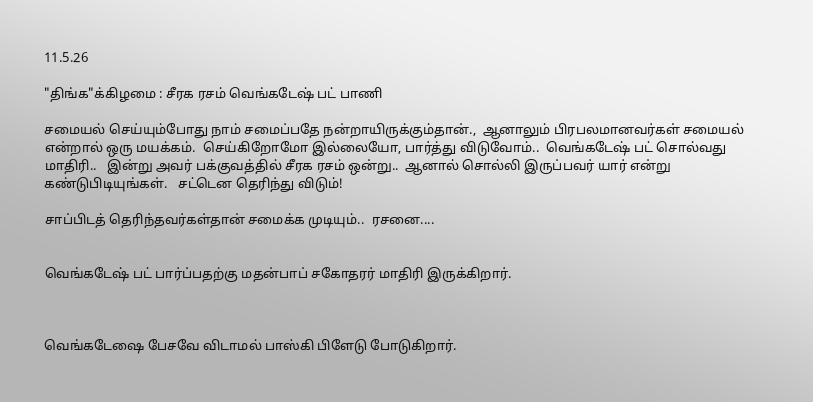11.5.26

"திங்க"க்கிழமை : சீரக ரசம் வெங்கடேஷ் பட் பாணி

சமையல் செய்யும்போது நாம் சமைப்பதே நன்றாயிருக்கும்தான்.,  ஆனாலும் பிரபலமானவர்கள் சமையல் என்றால் ஒரு மயக்கம்.  செய்கிறோமோ இல்லையோ, பார்த்து விடுவோம்..  வெங்கடேஷ் பட் சொல்வது மாதிரி..   இன்று அவர் பக்குவத்தில் சீரக ரசம் ஒன்று..  ஆனால் சொல்லி இருப்பவர் யார் என்று கண்டுபிடியுங்கள்.   சட்டென தெரிந்து விடும்!

சாப்பிடத் தெரிந்தவர்கள்தான் சமைக்க முடியும்..  ரசனை....


வெங்கடேஷ் பட் பார்ப்பதற்கு மதன்பாப் சகோதரர் மாதிரி இருக்கிறார்.



வெங்கடேஷை பேசவே விடாமல் பாஸ்கி பிளேடு போடுகிறார்.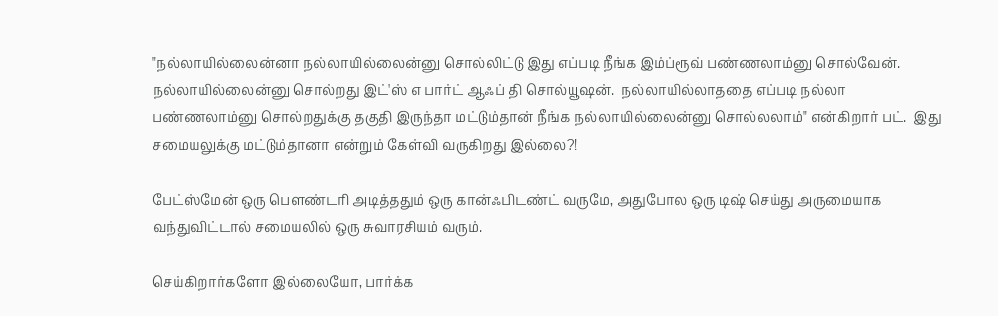"நல்லாயில்லைன்னா நல்லாயில்லைன்னு சொல்லிட்டு இது எப்படி நீங்க இம்ப்ரூவ் பண்ணலாம்னு சொல்வேன்.   நல்லாயில்லைன்னு சொல்றது இட்'ஸ் எ பார்ட் ஆஃப் தி சொல்யூஷன்.  நல்லாயில்லாததை எப்படி நல்லா பண்ணலாம்னு சொல்றதுக்கு தகுதி இருந்தா மட்டும்தான் நீங்க நல்லாயில்லைன்னு சொல்லலாம்" என்கிறார் பட்.  இது சமையலுக்கு மட்டும்தானா என்றும் கேள்வி வருகிறது இல்லை?!

பேட்ஸ்மேன் ஒரு பௌண்டரி அடித்ததும் ஒரு கான்ஃபிடண்ட் வருமே, அதுபோல ஒரு டிஷ் செய்து அருமையாக வந்துவிட்டால் சமையலில் ஒரு சுவாரசியம் வரும்.

செய்கிறார்களோ இல்லையோ, பார்க்க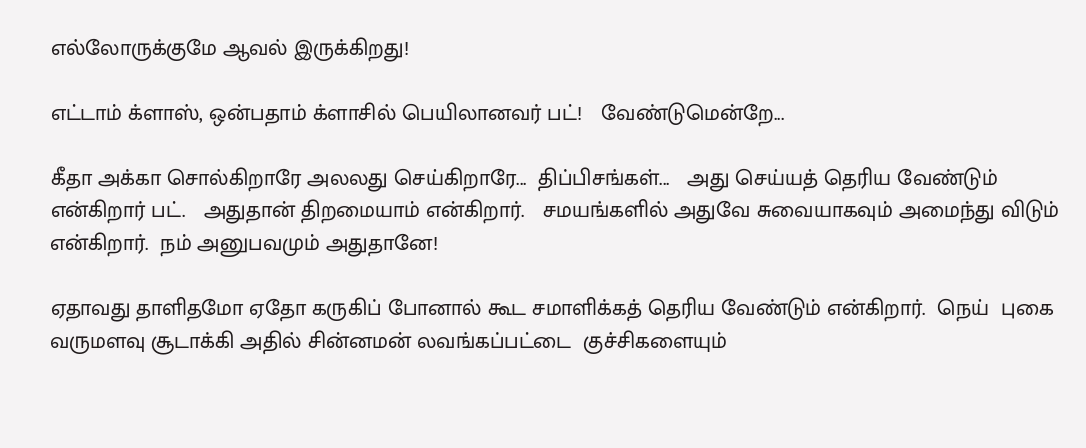எல்லோருக்குமே ஆவல் இருக்கிறது!

எட்டாம் க்ளாஸ், ஒன்பதாம் க்ளாசில் பெயிலானவர் பட்!   வேண்டுமென்றே...

கீதா அக்கா சொல்கிறாரே அலலது செய்கிறாரே...  திப்பிசங்கள்...   அது செய்யத் தெரிய வேண்டும் என்கிறார் பட்.   அதுதான் திறமையாம் என்கிறார்.   சமயங்களில் அதுவே சுவையாகவும் அமைந்து விடும் என்கிறார்.  நம் அனுபவமும் அதுதானே!

ஏதாவது தாளிதமோ ஏதோ கருகிப் போனால் கூட சமாளிக்கத் தெரிய வேண்டும் என்கிறார்.  நெய்  புகை வருமளவு சூடாக்கி அதில் சின்னமன் லவங்கப்பட்டை  குச்சிகளையும்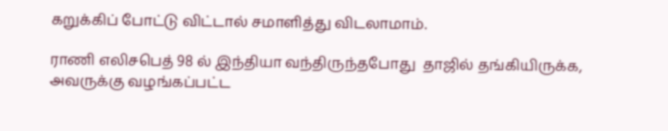கறுக்கிப் போட்டு விட்டால் சமாளித்து விடலாமாம்.

ராணி எலிசபெத் 98 ல் இந்தியா வந்திருந்தபோது  தாஜில் தங்கியிருக்க, அவருக்கு வழங்கப்பட்ட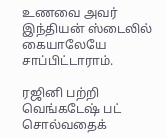உணவை அவர் இந்தியன் ஸ்டைலில் கையாலேயே சாப்பிட்டாராம்.

ரஜினி பற்றி வெங்கடேஷ் பட் சொல்வதைக்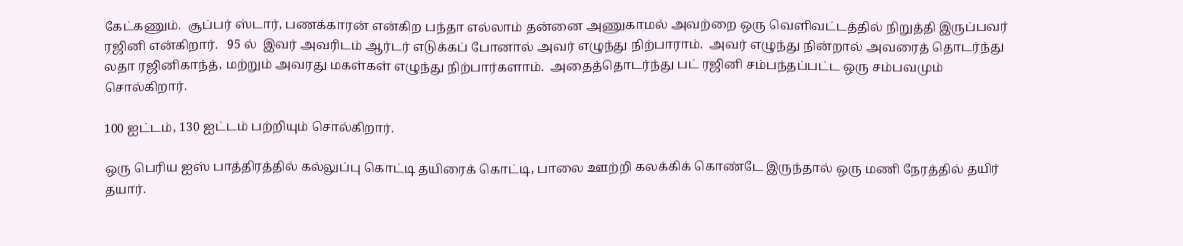கேட்கணும்.  சூப்பர் ஸ்டார், பணக்காரன் என்கிற பந்தா எல்லாம் தன்னை அணுகாமல் அவற்றை ஒரு வெளிவட்டத்தில் நிறுத்தி இருப்பவர் ரஜினி என்கிறார்.   95 ல்  இவர் அவரிடம் ஆர்டர் எடுக்கப் போனால் அவர் எழுந்து நிற்பாராம்.  அவர் எழுந்து நின்றால் அவரைத் தொடர்ந்து லதா ரஜினிகாந்த், மற்றும் அவரது மகள்கள் எழுந்து நிற்பார்களாம்.  அதைத்தொடர்ந்து பட் ரஜினி சம்பந்தப்பட்ட ஒரு சம்பவமும் சொல்கிறார்.

100 ஐட்டம், 130 ஐட்டம் பற்றியும் சொல்கிறார்.

ஒரு பெரிய ஐஸ் பாத்திரத்தில் கல்லுப்பு கொட்டி தயிரைக் கொட்டி, பாலை ஊற்றி கலக்கிக் கொண்டே இருந்தால் ஒரு மணி நேரத்தில் தயிர் தயார்.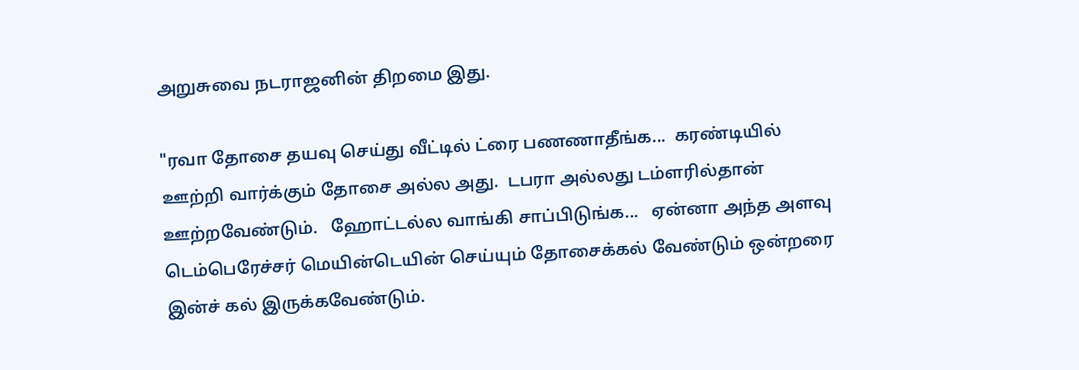அறுசுவை நடராஜனின் திறமை இது.

"ரவா தோசை தயவு செய்து வீட்டில் ட்ரை பணணாதீங்க...  கரண்டியில் ஊற்றி வார்க்கும் தோசை அல்ல அது.  டபரா அல்லது டம்ளரில்தான் ஊற்றவேண்டும்.   ஹோட்டல்ல வாங்கி சாப்பிடுங்க...   ஏன்னா அந்த அளவு டெம்பெரேச்சர் மெயின்டெயின் செய்யும் தோசைக்கல் வேண்டும் ஒன்றரை இன்ச் கல் இருக்கவேண்டும்.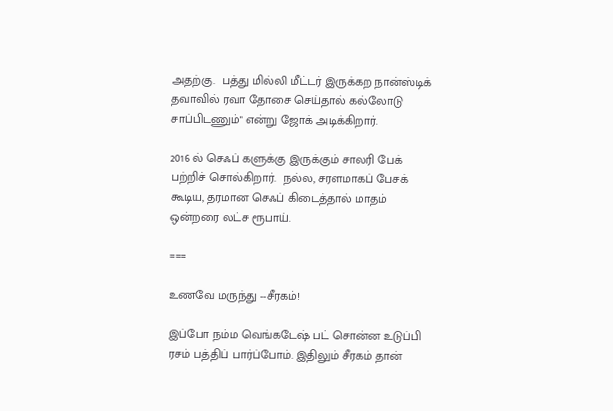அதற்கு.  பத்து மில்லி மீட்டர் இருக்கற நான்ஸ்டிக் தவாவில் ரவா தோசை செய்தால் கல்லோடு சாப்பிடணும்" என்று ஜோக் அடிக்கிறார்.

2016 ல் செஃப் களுக்கு இருக்கும் சாலரி பேக் பற்றிச் சொல்கிறார்.  நல்ல, சரளமாகப் பேசக் கூடிய, தரமான செஃப் கிடைத்தால் மாதம் ஒன்றரை லட்ச ரூபாய்.

===

உணவே மருந்து --சீரகம்!

இப்போ நம்ம வெங்கடேஷ் பட் சொன்ன உடுப்பி ரசம் பத்திப் பார்ப்போம். இதிலும் சீரகம் தான்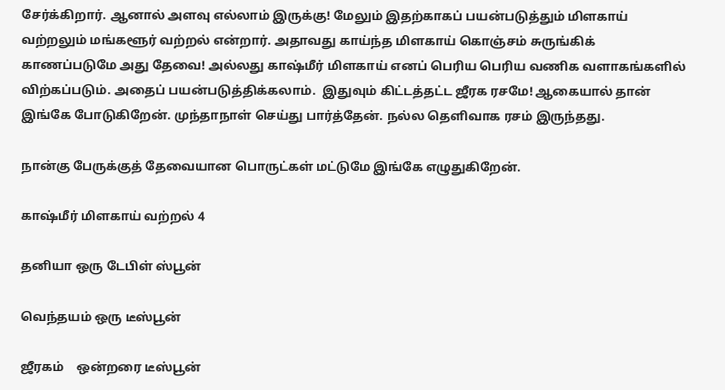சேர்க்கிறார். ஆனால் அளவு எல்லாம் இருக்கு! மேலும் இதற்காகப் பயன்படுத்தும் மிளகாய் வற்றலும் மங்களூர் வற்றல் என்றார். அதாவது காய்ந்த மிளகாய் கொஞ்சம் சுருங்கிக் காணப்படுமே அது தேவை! அல்லது காஷ்மீர் மிளகாய் எனப் பெரிய பெரிய வணிக வளாகங்களில் விற்கப்படும். அதைப் பயன்படுத்திக்கலாம்.  இதுவும் கிட்டத்தட்ட ஜீரக ரசமே! ஆகையால் தான் இங்கே போடுகிறேன். முந்தாநாள் செய்து பார்த்தேன். நல்ல தெளிவாக ரசம் இருந்தது.

நான்கு பேருக்குத் தேவையான பொருட்கள் மட்டுமே இங்கே எழுதுகிறேன்.

காஷ்மீர் மிளகாய் வற்றல் 4

தனியா ஒரு டேபிள் ஸ்பூன்

வெந்தயம் ஒரு டீஸ்பூன்

ஜீரகம்    ஒன்றரை டீஸ்பூன்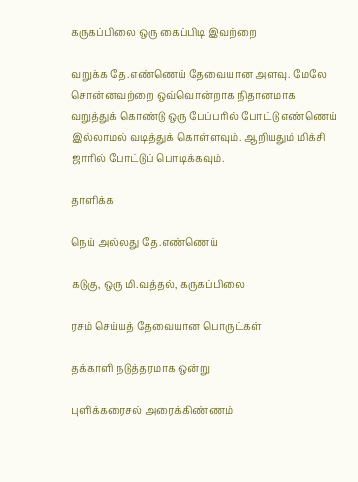கருகப்பிலை ஒரு கைப்பிடி இவற்றை

வறுக்க தே.எண்ணெய் தேவையான அளவு. மேலே சொன்னவற்றை ஒவ்வொன்றாக நிதானமாக வறுத்துக் கொண்டு ஒரு பேப்பரில் போட்டு எண்ணெய் இல்லாமல் வடித்துக் கொள்ளவும். ஆறியதும் மிக்சி ஜாரில் போட்டுப் பொடிக்கவும்.

தாளிக்க

நெய் அல்லது தே.எண்ணெய்

கடுகு, ஒரு மி.வத்தல், கருகப்பிலை

ரசம் செய்யத் தேவையான பொருட்கள்

தக்காளி நடுத்தரமாக ஒன்று

புளிக்கரைசல் அரைக்கிண்ணம்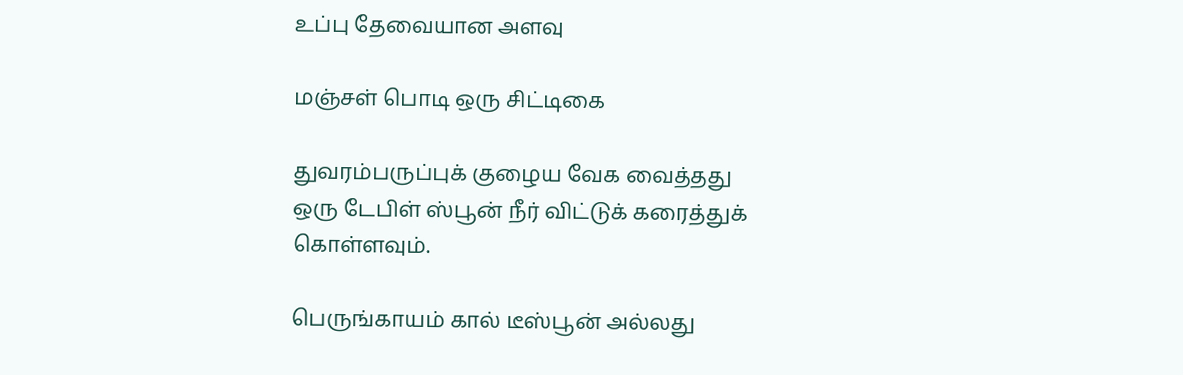உப்பு தேவையான அளவு

மஞ்சள் பொடி ஒரு சிட்டிகை

துவரம்பருப்புக் குழைய வேக வைத்தது ஒரு டேபிள் ஸ்பூன் நீர் விட்டுக் கரைத்துக் கொள்ளவும்.

பெருங்காயம் கால் டீஸ்பூன் அல்லது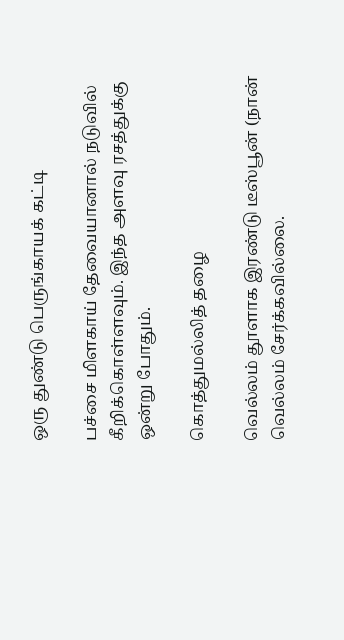ஒரு துண்டு பெருங்காயக் கட்டி

பச்சை மிளகாய் தேவையானால் நடுவில் கீறிக்கொள்ளவும். இந்த அளவு ரசத்துக்கு ஒன்று போதும்.

கொத்துமல்லித் தழை

வெல்லம் தூளாக இரண்டு டீஸ்பூன் (நான் வெல்லம் சேர்க்கவில்லை.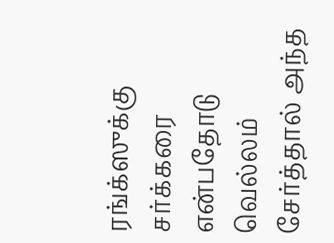ரங்க்ஸுக்கு சர்க்கரை என்பதோடு வெல்லம் சேர்த்தால் அந்த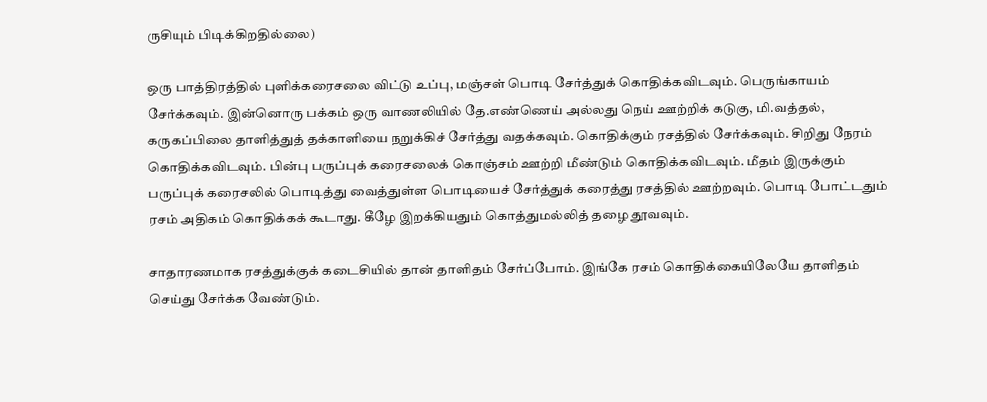ருசியும் பிடிக்கிறதில்லை)

ஒரு பாத்திரத்தில் புளிக்கரைசலை விட்டு உப்பு, மஞ்சள் பொடி சேர்த்துக் கொதிக்கவிடவும். பெருங்காயம் சேர்க்கவும். இன்னொரு பக்கம் ஒரு வாணலியில் தே.எண்ணெய் அல்லது நெய் ஊற்றிக் கடுகு, மி.வத்தல், கருகப்பிலை தாளித்துத் தக்காளியை நறுக்கிச் சேர்த்து வதக்கவும். கொதிக்கும் ரசத்தில் சேர்க்கவும். சிறிது நேரம் கொதிக்கவிடவும். பின்பு பருப்புக் கரைசலைக் கொஞ்சம் ஊற்றி மீண்டும் கொதிக்கவிடவும். மீதம் இருக்கும் பருப்புக் கரைசலில் பொடித்து வைத்துள்ள பொடியைச் சேர்த்துக் கரைத்து ரசத்தில் ஊற்றவும். பொடி போட்டதும் ரசம் அதிகம் கொதிக்கக் கூடாது. கீழே இறக்கியதும் கொத்துமல்லித் தழை தூவவும்.

சாதாரணமாக ரசத்துக்குக் கடைசியில் தான் தாளிதம் சேர்ப்போம். இங்கே ரசம் கொதிக்கையிலேயே தாளிதம் செய்து சேர்க்க வேண்டும்.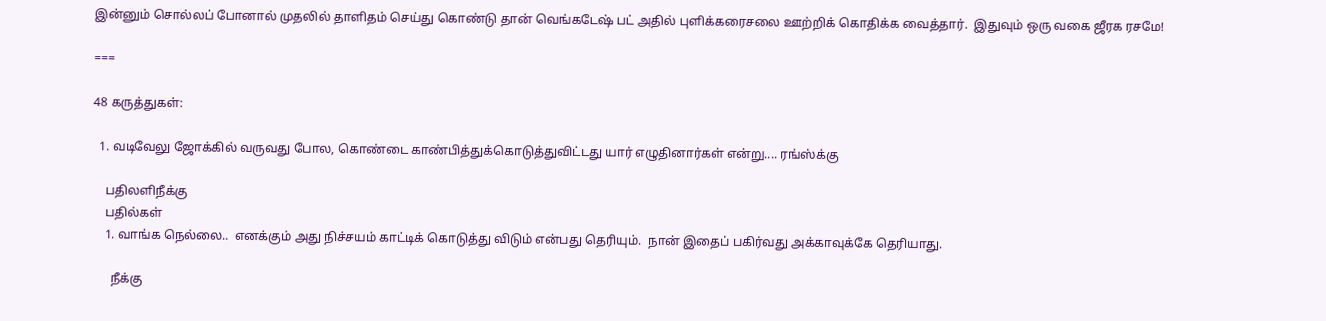இன்னும் சொல்லப் போனால் முதலில் தாளிதம் செய்து கொண்டு தான் வெங்கடேஷ் பட் அதில் புளிக்கரைசலை ஊற்றிக் கொதிக்க வைத்தார்.  இதுவும் ஒரு வகை ஜீரக ரசமே!

===

48 கருத்துகள்:

  1. வடிவேலு ஜோக்கில் வருவது போல, கொண்டை காண்பித்துக்கொடுத்துவிட்டது யார் எழுதினார்கள் என்று.... ரங்ஸ்க்கு

    பதிலளிநீக்கு
    பதில்கள்
    1. வாங்க நெல்லை..  எனக்கும் அது நிச்சயம் காட்டிக் கொடுத்து விடும் என்பது தெரியும்.  நான் இதைப் பகிர்வது அக்காவுக்கே தெரியாது.

      நீக்கு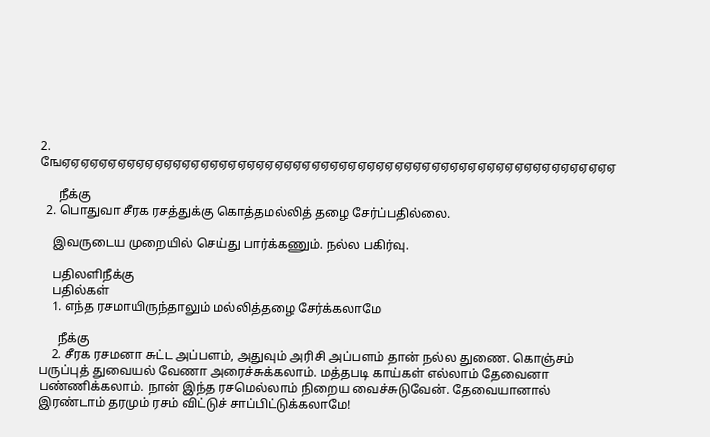2. ஙேஏஏஏஏஏஏஏஏஏஏஏஏஏஏஏஏஏஏஏஏஏஏஏஏஏஏஏஏஏஏஏஏஏஏஏஏஏஏஏஏஏஏஏஏஏஏஏஏஏஏஏஏஏஏஏஏஏஏஏஏ

      நீக்கு
  2. பொதுவா சீரக ரசத்துக்கு கொத்தமல்லித் தழை சேர்ப்பதில்லை.

    இவருடைய முறையில் செய்து பார்க்கணும். நல்ல பகிர்வு.

    பதிலளிநீக்கு
    பதில்கள்
    1. எந்த ரசமாயிருந்தாலும் மல்லித்தழை சேர்க்கலாமே

      நீக்கு
    2. சீரக ரசமனா சுட்ட அப்பளம், அதுவும் அரிசி அப்பளம் தான் நல்ல துணை. கொஞ்சம் பருப்புத் துவையல் வேணா அரைச்சுக்கலாம். மத்தபடி காய்கள் எல்லாம் தேவைனா பண்ணிக்கலாம். நான் இந்த ரசமெல்லாம் நிறைய வைச்சுடுவேன். தேவையானால் இரண்டாம் தரமும் ரசம் விட்டுச் சாப்பிட்டுக்கலாமே!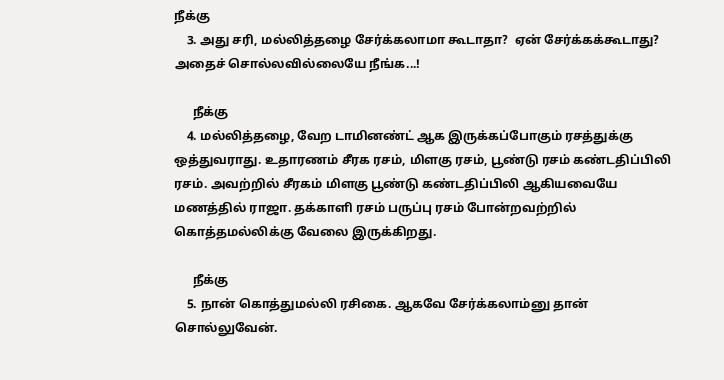நீக்கு
    3. அது சரி, மல்லித்தழை சேர்க்கலாமா கூடாதா?  ஏன் சேர்க்கக்கூடாது?  அதைச் சொல்லவில்லையே நீங்க...!

      நீக்கு
    4. மல்லித்தழை, வேற டாமினண்ட் ஆக இருக்கப்போகும் ரசத்துக்கு ஒத்துவராது. உதாரணம் சீரக ரசம், மிளகு ரசம், பூண்டு ரசம் கண்டதிப்பிலி ரசம். அவற்றில் சீரகம் மிளகு பூண்டு கண்டதிப்பிலி ஆகியவையே மணத்தில் ராஜா. தக்காளி ரசம் பருப்பு ரசம் போன்றவற்றில் கொத்தமல்லிக்கு வேலை இருக்கிறது.

      நீக்கு
    5. நான் கொத்துமல்லி ரசிகை. ஆகவே சேர்க்கலாம்னு தான் சொல்லுவேன்.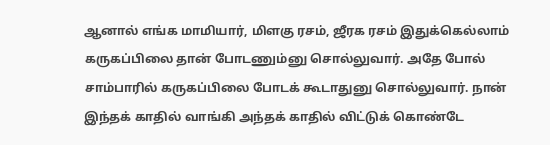ஆனால் எங்க மாமியார், மிளகு ரசம், ஜீரக ரசம் இதுக்கெல்லாம் கருகப்பிலை தான் போடணும்னு சொல்லுவார். அதே போல் சாம்பாரில் கருகப்பிலை போடக் கூடாதுனு சொல்லுவார். நான் இந்தக் காதில் வாங்கி அந்தக் காதில் விட்டுக் கொண்டே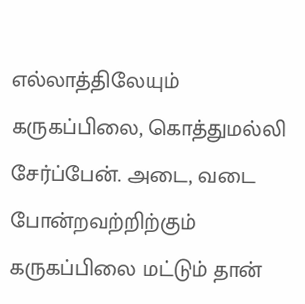எல்லாத்திலேயும் கருகப்பிலை, கொத்துமல்லி சேர்ப்பேன். அடை, வடை போன்றவற்றிற்கும் கருகப்பிலை மட்டும் தான்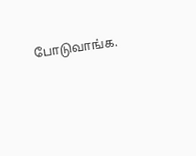போடுவாங்க.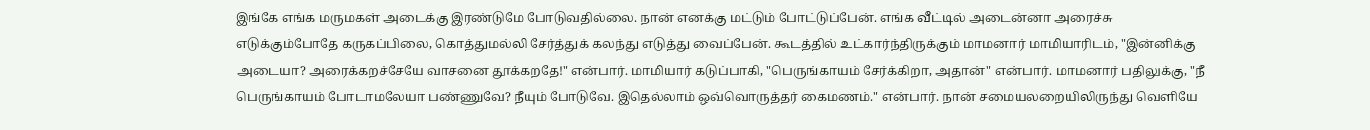இங்கே எங்க மருமகள் அடைக்கு இரண்டுமே போடுவதில்லை. நான் எனக்கு மட்டும் போட்டுப்பேன். எங்க வீட்டில் அடைன்னா அரைச்சு எடுக்கும்போதே கருகப்பிலை, கொத்துமல்லி சேர்த்துக் கலந்து எடுத்து வைப்பேன். கூடத்தில் உட்கார்ந்திருக்கும் மாமனார் மாமியாரிடம், "இன்னிக்கு அடையா? அரைக்கறச்சேயே வாசனை தூக்கறதே!" என்பார். மாமியார் கடுப்பாகி, "பெருங்காயம் சேர்க்கிறா, அதான்" என்பார். மாமனார் பதிலுக்கு, "நீ பெருங்காயம் போடாமலேயா பண்ணுவே? நீயும் போடுவே. இதெல்லாம் ஒவ்வொருத்தர் கைமணம்." என்பார். நான் சமையலறையிலிருந்து வெளியே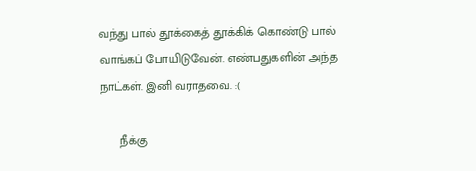வந்து பால் தூக்கைத் தூக்கிக் கொண்டு பால் வாங்கப் போயிடுவேன். எண்பதுகளின் அந்த நாட்கள். இனி வராதவை. :(

      நீக்கு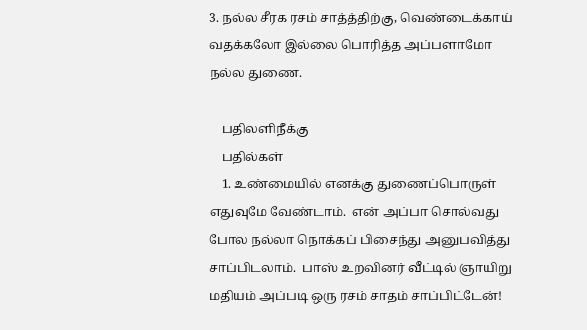3. நல்ல சீரக ரசம் சாத்த்திற்கு, வெண்டைக்காய் வதக்கலோ இல்லை பொரித்த அப்பளாமோ நல்ல துணை.

    பதிலளிநீக்கு
    பதில்கள்
    1. உண்மையில் எனக்கு துணைப்பொருள் எதுவுமே வேண்டாம்.  என் அப்பா சொல்வது போல நல்லா நொக்கப் பிசைந்து அனுபவித்து சாப்பிடலாம்.  பாஸ் உறவினர் வீட்டில் ஞாயிறு மதியம் அப்படி ஒரு ரசம் சாதம் சாப்பிட்டேன்!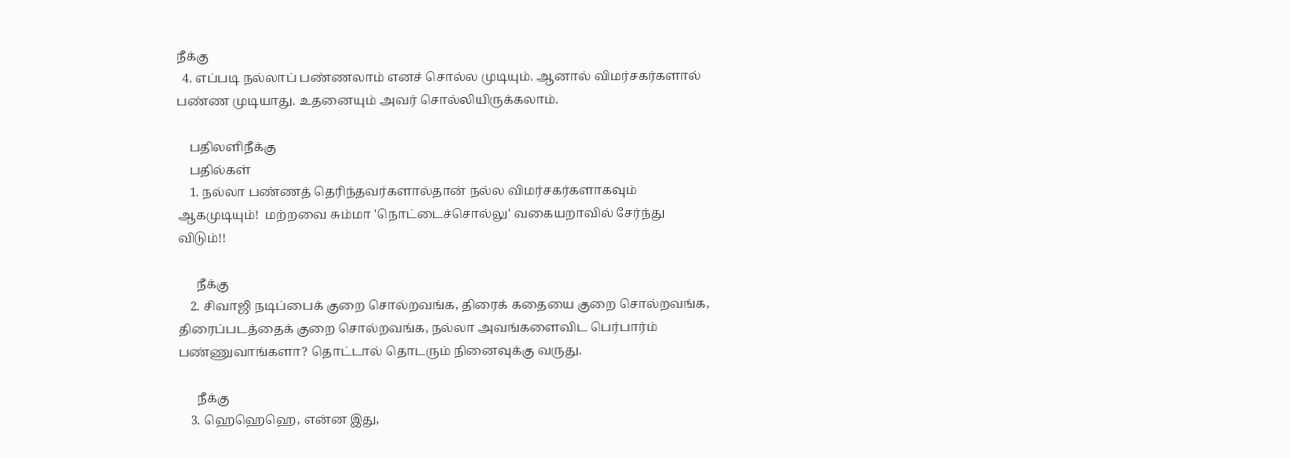நீக்கு
  4. எப்படி நல்லாப் பண்ணலாம் எனச் சொல்ல முடியும். ஆனால் விமர்சகர்களால் பண்ண முடியாது. உதனையும் அவர் சொல்லியிருக்கலாம்.

    பதிலளிநீக்கு
    பதில்கள்
    1. நல்லா பண்ணத் தெரிந்தவர்களால்தான் நல்ல விமர்சகர்களாகவும் ஆகமுடியும்!  மற்றவை சும்மா 'நொட்டைச்சொல்லு' வகையறாவில் சேர்ந்து விடும்!!

      நீக்கு
    2. சிவாஜி நடிப்பைக் குறை சொல்றவங்க, திரைக் கதையை குறை சொல்றவங்க, திரைப்படத்தைக் குறை சொல்றவங்க, நல்லா அவங்களைவிட பெர்பார்ம் பண்ணுவாங்களா? தொட்டால் தொடரும் நினைவுக்கு வருது.

      நீக்கு
    3. ஹெஹெஹெ, என்ன இது,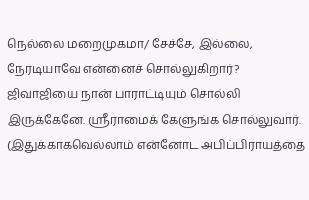நெல்லை மறைமுகமா/ சேச்சே, இல்லை, நேரடியாவே என்னைச் சொல்லுகிறார்? ஜிவாஜியை நான் பாராட்டியும் சொல்லி இருக்கேனே. ஸ்ரீராமைக் கேளுங்க சொல்லுவார். (இதுக்காகவெல்லாம் என்னோட அபிப்பிராயத்தை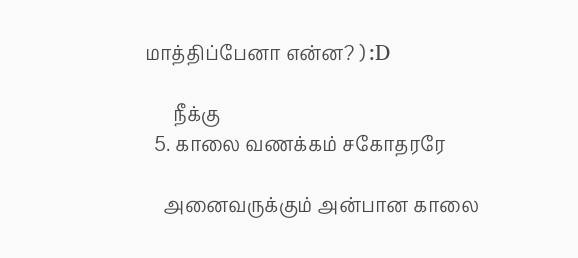மாத்திப்பேனா என்ன? ) :D

      நீக்கு
  5. காலை வணக்கம் சகோதரரே

    அனைவருக்கும் அன்பான காலை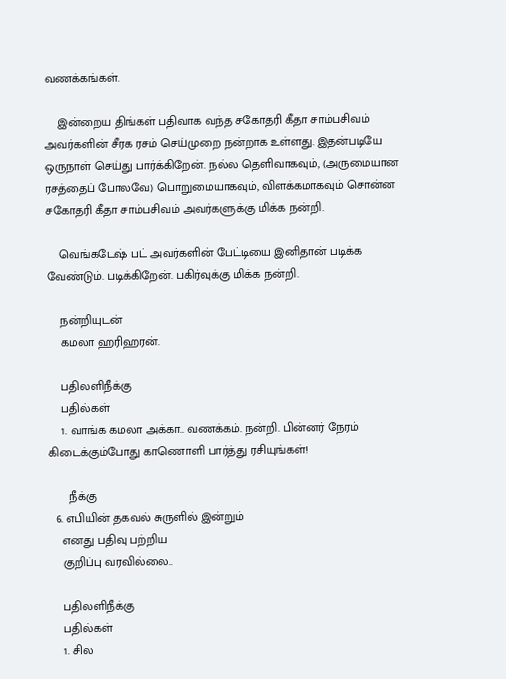வணக்கங்கள்.

    இன்றைய திங்கள் பதிவாக வந்த சகோதரி கீதா சாம்பசிவம் அவர்களின் சீரக ரசம் செய்முறை நன்றாக உள்ளது. இதன்படியே ஒருநாள் செய்து பார்க்கிறேன். நல்ல தெளிவாகவும், (அருமையான ரசத்தைப் போலவே) பொறுமையாகவும், விளக்கமாகவும் சொன்ன சகோதரி கீதா சாம்பசிவம் அவர்களுக்கு மிக்க நன்றி.

    வெங்கடேஷ் பட் அவர்களின் பேட்டியை இனிதான் படிக்க வேண்டும். படிக்கிறேன். பகிர்வுக்கு மிக்க நன்றி.

    நன்றியுடன்
    கமலா ஹரிஹரன்.

    பதிலளிநீக்கு
    பதில்கள்
    1. வாங்க கமலா அக்கா.. வணக்கம். நன்றி. பின்னர் நேரம் கிடைக்கும்போது காணொளி பார்த்து ரசியுங்கள்!

      நீக்கு
  6. எபியின் தகவல் சுருளில் இன்றும்
    எனது பதிவு பற்றிய
    குறிப்பு வரவில்லை..

    பதிலளிநீக்கு
    பதில்கள்
    1. சில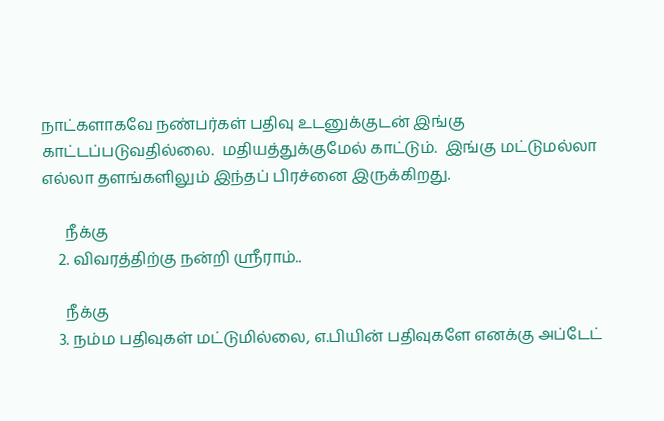நாட்களாகவே நண்பர்கள் பதிவு உடனுக்குடன் இங்கு காட்டப்படுவதில்லை.  மதியத்துக்குமேல் காட்டும்.  இங்கு மட்டுமல்லா எல்லா தளங்களிலும் இந்தப் பிரச்னை இருக்கிறது.

      நீக்கு
    2. விவரத்திற்கு நன்றி ஸ்ரீராம்..

      நீக்கு
    3. நம்ம பதிவுகள் மட்டுமில்லை, எ.பியின் பதிவுகளே எனக்கு அப்டேட்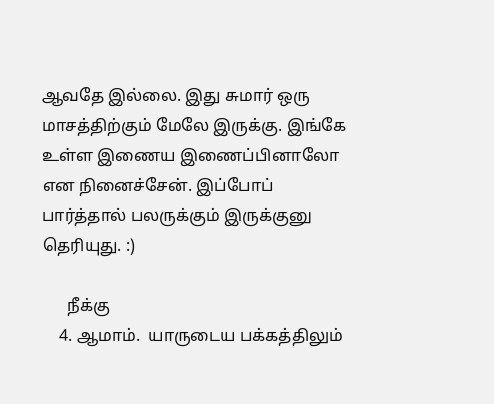ஆவதே இல்லை. இது சுமார் ஒரு மாசத்திற்கும் மேலே இருக்கு. இங்கே உள்ள இணைய இணைப்பினாலோ என நினைச்சேன். இப்போப் பார்த்தால் பலருக்கும் இருக்குனு தெரியுது. :)

      நீக்கு
    4. ஆமாம்.  யாருடைய பக்கத்திலும்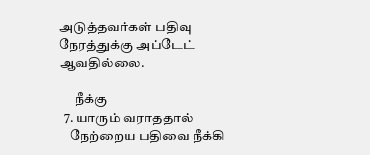அடுத்தவர்கள் பதிவு நேரத்துக்கு அப்டேட் ஆவதில்லை.

      நீக்கு
  7. யாரும் வராததால்
    நேற்றைய பதிவை நீக்கி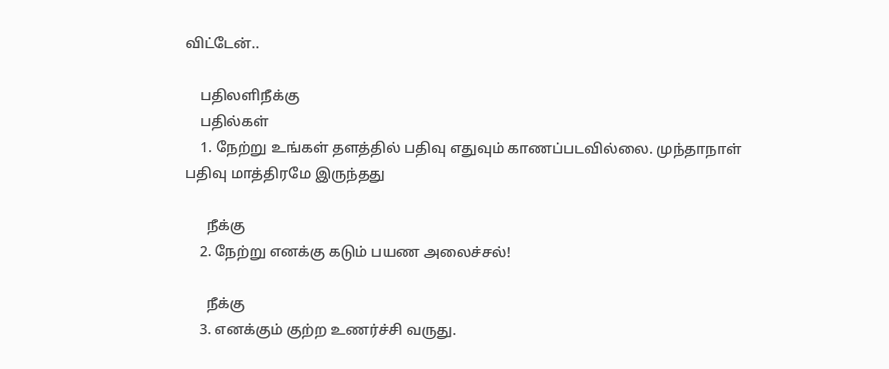விட்டேன்..

    பதிலளிநீக்கு
    பதில்கள்
    1. நேற்று உங்கள் தளத்தில் பதிவு எதுவும் காணப்படவில்லை. முந்தாநாள் பதிவு மாத்திரமே இருந்தது

      நீக்கு
    2. நேற்று எனக்கு கடும் பயண அலைச்சல்!

      நீக்கு
    3. எனக்கும் குற்ற உணர்ச்சி வருது.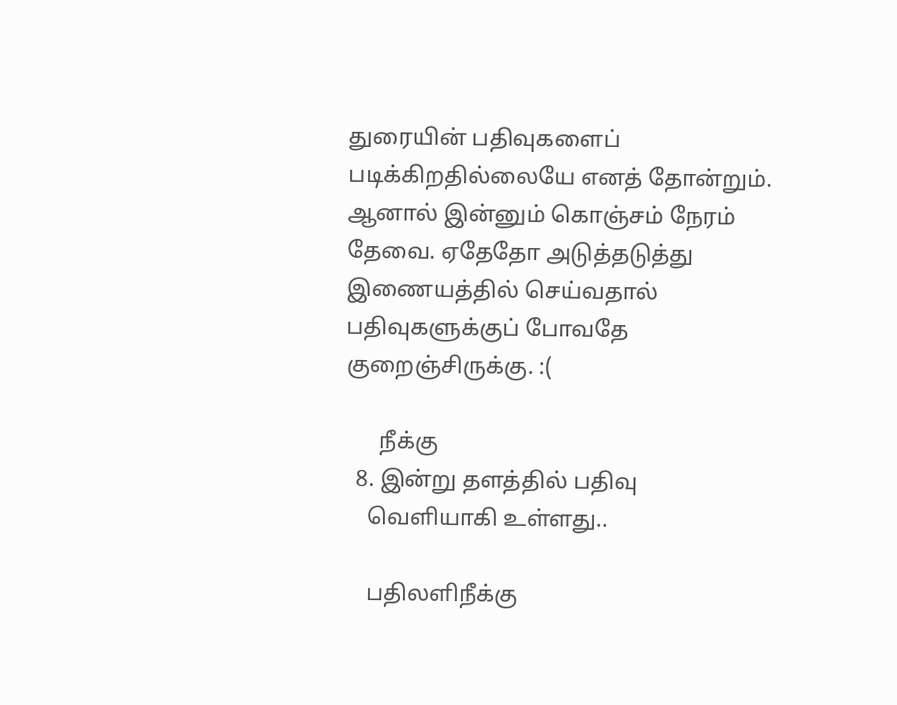துரையின் பதிவுகளைப் படிக்கிறதில்லையே எனத் தோன்றும். ஆனால் இன்னும் கொஞ்சம் நேரம் தேவை. ஏதேதோ அடுத்தடுத்து இணையத்தில் செய்வதால் பதிவுகளுக்குப் போவதே குறைஞ்சிருக்கு. :(

      நீக்கு
  8. இன்று தளத்தில் பதிவு
    வெளியாகி உள்ளது..

    பதிலளிநீக்கு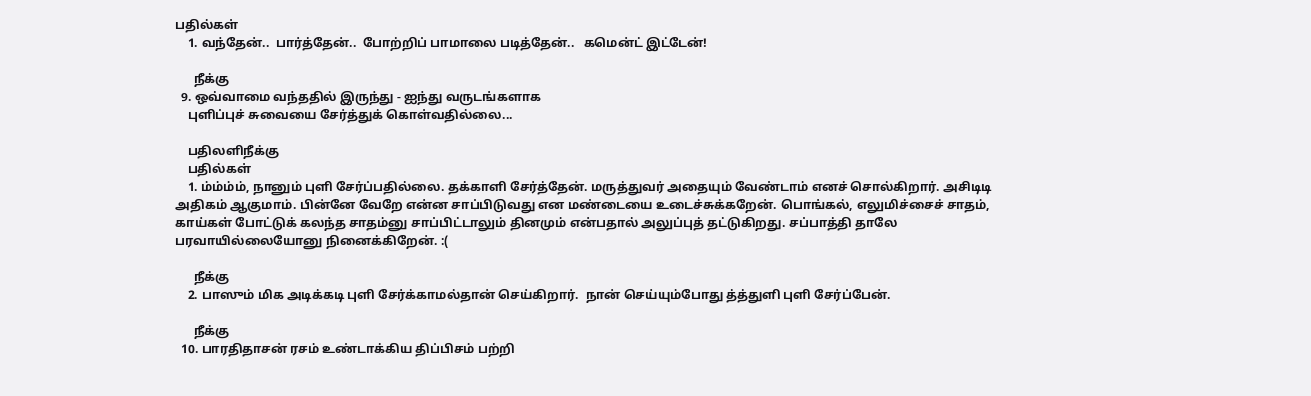பதில்கள்
    1. வந்தேன்..  பார்த்தேன்..  போற்றிப் பாமாலை படித்தேன்..   கமென்ட் இட்டேன்!

      நீக்கு
  9. ஒவ்வாமை வந்ததில் இருந்து - ஐந்து வருடங்களாக
    புளிப்புச் சுவையை சேர்த்துக் கொள்வதில்லை...

    பதிலளிநீக்கு
    பதில்கள்
    1. ம்ம்ம்ம், நானும் புளி சேர்ப்பதில்லை. தக்காளி சேர்த்தேன். மருத்துவர் அதையும் வேண்டாம் எனச் சொல்கிறார். அசிடிடி அதிகம் ஆகுமாம். பின்னே வேறே என்ன சாப்பிடுவது என மண்டையை உடைச்சுக்கறேன். பொங்கல், எலுமிச்சைச் சாதம், காய்கள் போட்டுக் கலந்த சாதம்னு சாப்பிட்டாலும் தினமும் என்பதால் அலுப்புத் தட்டுகிறது. சப்பாத்தி தாலே பரவாயில்லையோனு நினைக்கிறேன். :(

      நீக்கு
    2. பாஸும் மிக அடிக்கடி புளி சேர்க்காமல்தான் செய்கிறார்.  நான் செய்யும்போது த்த்துளி புளி சேர்ப்பேன்.

      நீக்கு
  10. பாரதிதாசன் ரசம் உண்டாக்கிய திப்பிசம் பற்றி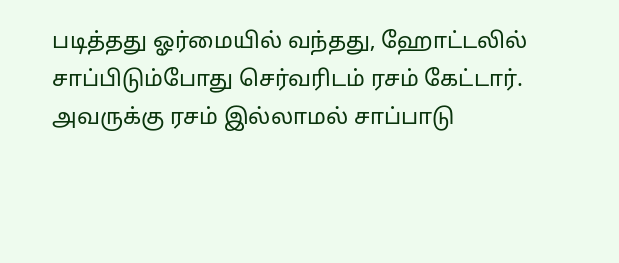படித்தது ஓர்மையில் வந்தது, ஹோட்டலில் சாப்பிடும்போது செர்வரிடம் ரசம் கேட்டார். அவருக்கு ரசம் இல்லாமல் சாப்பாடு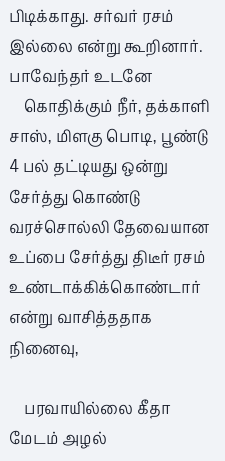பிடிக்காது. சர்வர் ரசம் இல்லை என்று கூறினார். பாவேந்தர் உடனே
    கொதிக்கும் நீர், தக்காளி சாஸ், மிளகு பொடி, பூண்டு 4 பல் தட்டியது ஒன்று சேர்த்து கொண்டு வரச்சொல்லி தேவையான உப்பை சேர்த்து திடீர் ரசம் உண்டாக்கிக்கொண்டார் என்று வாசித்ததாக நினைவு,

    பரவாயில்லை கீதா மேடம் அழல்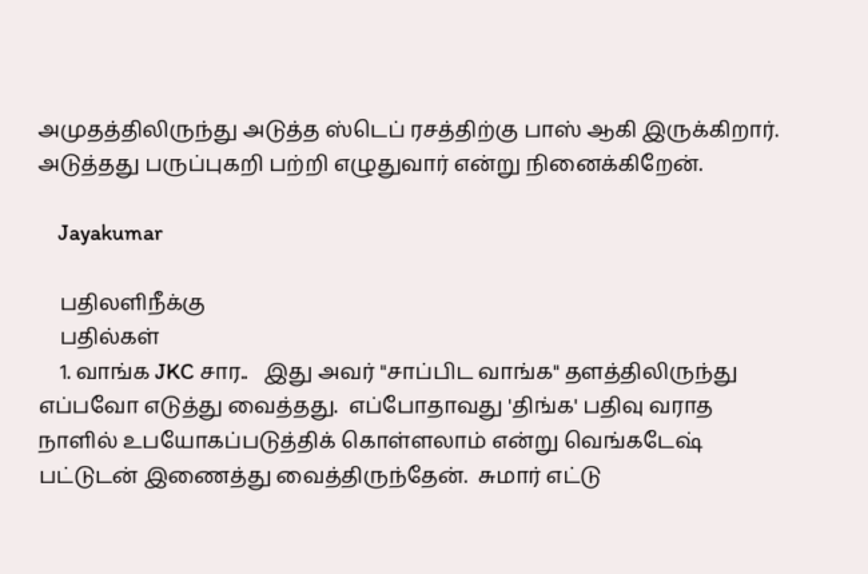அமுதத்திலிருந்து அடுத்த ஸ்டெப் ரசத்திற்கு பாஸ் ஆகி இருக்கிறார். அடுத்தது பருப்புகறி பற்றி எழுதுவார் என்று நினைக்கிறேன்.

    Jayakumar

    பதிலளிநீக்கு
    பதில்கள்
    1. வாங்க JKC சார..   இது அவர் "சாப்பிட வாங்க" தளத்திலிருந்து எப்பவோ எடுத்து வைத்தது.  எப்போதாவது 'திங்க' பதிவு வராத நாளில் உபயோகப்படுத்திக் கொள்ளலாம் என்று வெங்கடேஷ் பட்டுடன் இணைத்து வைத்திருந்தேன்.  சுமார் எட்டு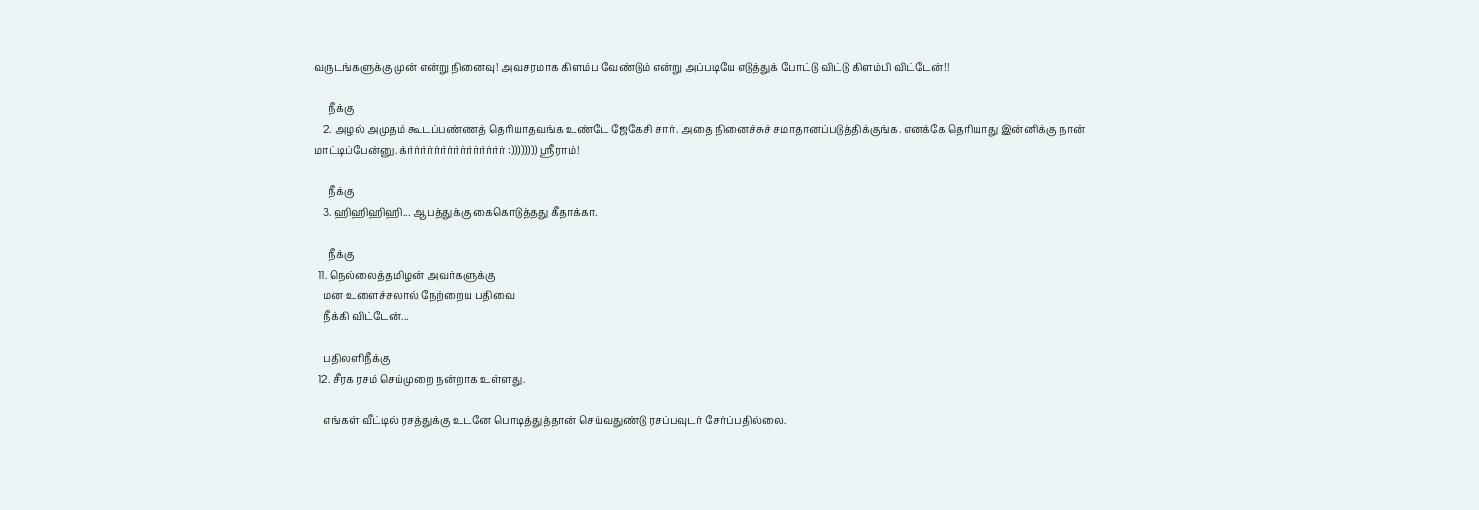வருடங்களுக்கு முன் என்று நினைவு! அவசரமாக கிளம்ப வேண்டும் என்று அப்படியே எடுத்துக் போட்டு விட்டு கிளம்பி விட்டேன்!!

      நீக்கு
    2. அழல் அமுதம் கூடப்பண்ணத் தெரியாதவங்க உண்டே ஜேகேசி சார். அதை நினைச்சுச் சமாதானப்படுத்திக்குங்க. எனக்கே தெரியாது இன்னிக்கு நான் மாட்டிப்பேன்னு. க்ர்ர்ர்ர்ர்ர்ர்ர்ர்ர்ர்ர்ர்ர்ர் :)))))))) ஸ்ரீராம்!

      நீக்கு
    3. ஹிஹிஹிஹி... ஆபத்துக்கு கைகொடுத்தது கீதாக்கா.

      நீக்கு
  11. நெல்லைத்தமிழன் அவர்களுக்கு
    மன உளைச்சலால் நேற்றைய பதிவை
    நீக்கி விட்டேன்...

    பதிலளிநீக்கு
  12. சீரக ரசம் செய்முறை நன்றாக உள்ளது.

    எங்கள் வீட்டில் ரசத்துக்கு உடனே பொடித்துத்தான் செய்வதுண்டு ரசப்பவுடர் சேர்ப்பதில்லை.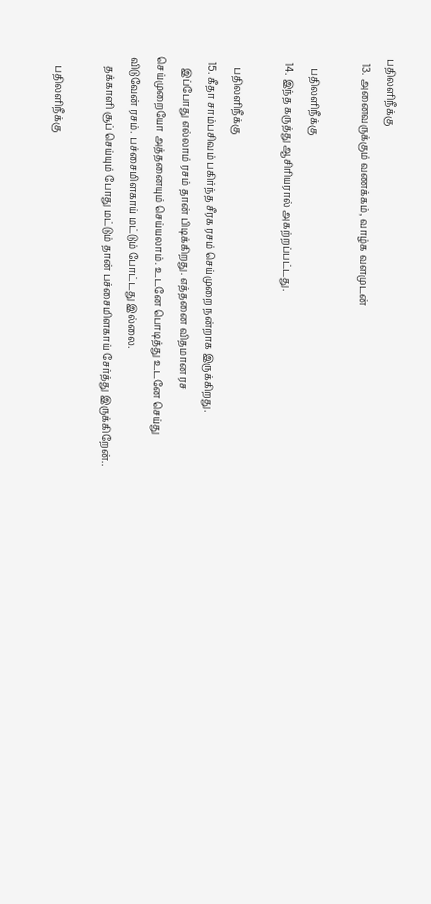பதிலளிநீக்கு
  13. அனைவருக்கும் வணக்கம், வாழ்க வளமுடன்

    பதிலளிநீக்கு
  14. இந்த கருத்து ஆசிரியரால் அகற்றப்பட்டது.

    பதிலளிநீக்கு
  15. கீதா சாம்பசிவம் பகிர்ந்த சீரக ரசம் செய்முறை நன்றாக இருக்கிறது.
    இப்போது எல்லாம் ரசம் தான் பிடிக்கிறது. எத்தனை விதமான ரச செய்முறையோ அத்தனையும் செய்யலாம். உடனே பொடித்து உடனே செய்து விடுவேன் ரசம். பச்சைமிளகாய் மட்டும் போட்டது இல்லை.
    தக்காளி சூப் செய்யும் போது மட்டும் தான் பச்சைமிளகாய் சேர்த்து இருக்கிறேன்..

    பதிலளிநீக்கு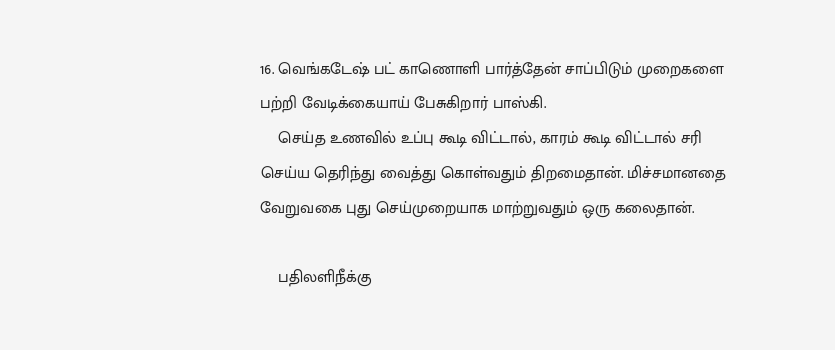16. வெங்கடேஷ் பட் காணொளி பார்த்தேன் சாப்பிடும் முறைகளை பற்றி வேடிக்கையாய் பேசுகிறார் பாஸ்கி.
    செய்த உணவில் உப்பு கூடி விட்டால், காரம் கூடி விட்டால் சரி செய்ய தெரிந்து வைத்து கொள்வதும் திறமைதான். மிச்சமானதை வேறுவகை புது செய்முறையாக மாற்றுவதும் ஒரு கலைதான்.

    பதிலளிநீக்கு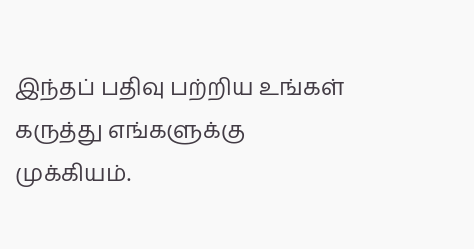இந்தப் பதிவு பற்றிய உங்கள் கருத்து எங்களுக்கு முக்கியம்.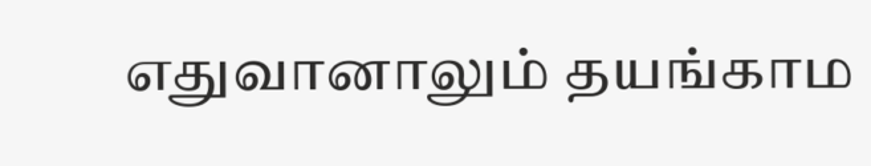எதுவானாலும் தயங்காம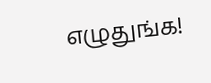எழுதுங்க!